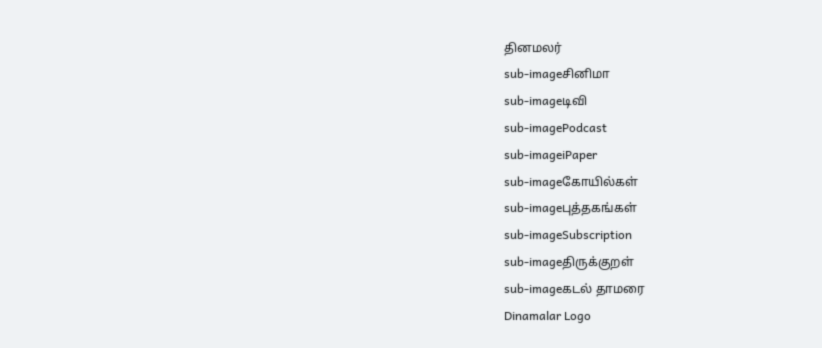தினமலர்
sub-imageசினிமா
sub-imageடிவி
sub-imagePodcast
sub-imageiPaper
sub-imageகோயில்கள்
sub-imageபுத்தகங்கள்
sub-imageSubscription
sub-imageதிருக்குறள்
sub-imageகடல் தாமரை
Dinamalar Logo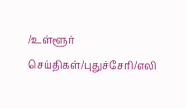/உள்ளூர் செய்திகள்/புதுச்சேரி/எலி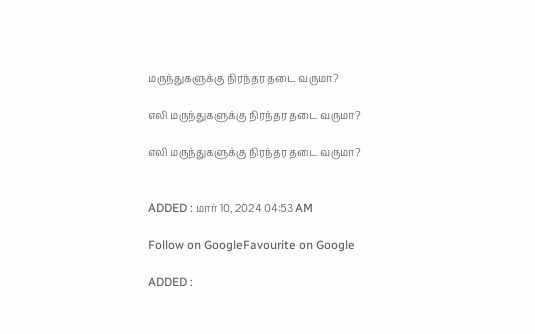மருந்துகளுக்கு நிரந்தர தடை வருமா?

எலி மருந்துகளுக்கு நிரந்தர தடை வருமா?

எலி மருந்துகளுக்கு நிரந்தர தடை வருமா?


ADDED : மார் 10, 2024 04:53 AM

Follow on GoogleFavourite on Google

ADDED :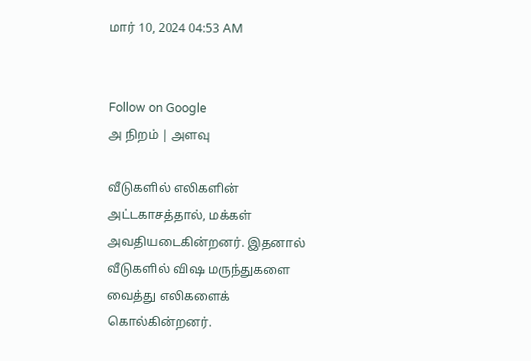மார் 10, 2024 04:53 AM


Follow on Google
அ நிறம் | அளவு

வீடுகளில் எலிகளின் அட்டகாசத்தால், மக்கள் அவதியடைகின்றனர். இதனால் வீடுகளில் விஷ மருந்துகளை வைத்து எலிகளைக் கொல்கின்றனர்.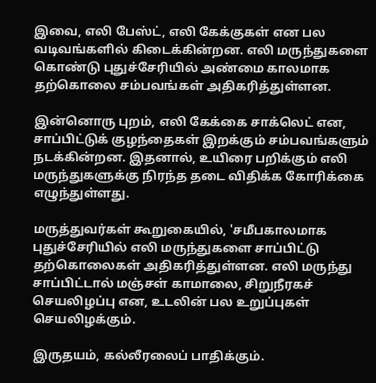இவை, எலி பேஸ்ட், எலி கேக்குகள் என பல வடிவங்களில் கிடைக்கின்றன. எலி மருந்துகளை கொண்டு புதுச்சேரியில் அண்மை காலமாக தற்கொலை சம்பவங்கள் அதிகரித்துள்ளன.

இன்னொரு புறம், எலி கேக்கை சாக்லெட் என, சாப்பிட்டுக் குழந்தைகள் இறக்கும் சம்பவங்களும் நடக்கின்றன. இதனால், உயிரை பறிக்கும் எலி மருந்துகளுக்கு நிரந்த தடை விதிக்க கோரிக்கை எழுந்துள்ளது.

மருத்துவர்கள் கூறுகையில், 'சமீபகாலமாக புதுச்சேரியில் எலி மருந்துகளை சாப்பிட்டு தற்கொலைகள் அதிகரித்துள்ளன. எலி மருந்து சாப்பிட்டால் மஞ்சள் காமாலை, சிறுநீரகச் செயலிழப்பு என, உடலின் பல உறுப்புகள் செயலிழக்கும்.

இருதயம், கல்லீரலைப் பாதிக்கும்.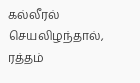கல்லீரல் செயலிழந்தால், ரத்தம்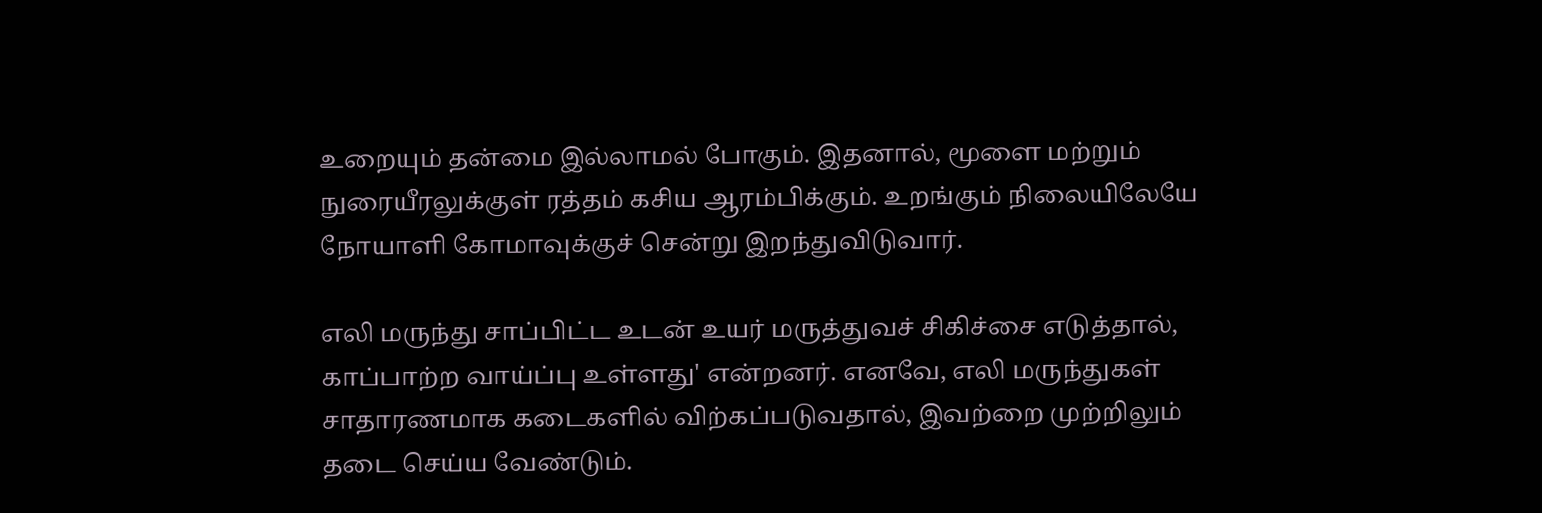உறையும் தன்மை இல்லாமல் போகும். இதனால், மூளை மற்றும் நுரையீரலுக்குள் ரத்தம் கசிய ஆரம்பிக்கும். உறங்கும் நிலையிலேயே நோயாளி கோமாவுக்குச் சென்று இறந்துவிடுவார்.

எலி மருந்து சாப்பிட்ட உடன் உயர் மருத்துவச் சிகிச்சை எடுத்தால், காப்பாற்ற வாய்ப்பு உள்ளது' என்றனர். எனவே, எலி மருந்துகள் சாதாரணமாக கடைகளில் விற்கப்படுவதால், இவற்றை முற்றிலும் தடை செய்ய வேண்டும்.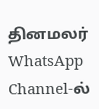தினமலர் WhatsApp Channel-ல்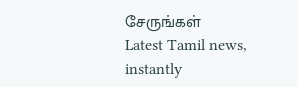சேருங்கள்
Latest Tamil news, instantly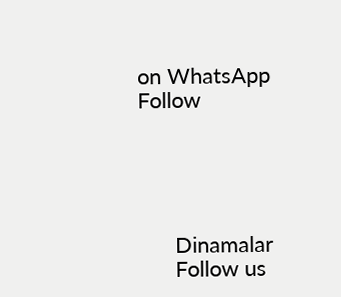on WhatsApp
Follow





      Dinamalar
      Follow us